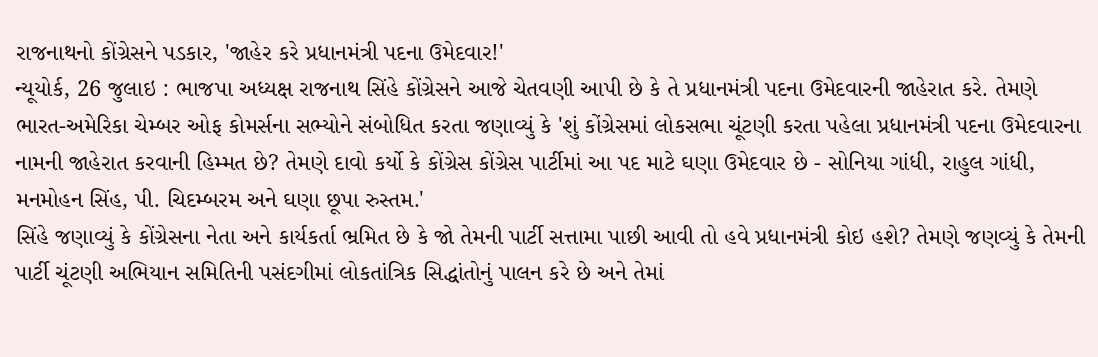રાજનાથનો કોંગ્રેસને પડકાર, 'જાહેર કરે પ્રધાનમંત્રી પદના ઉમેદવાર!'
ન્યૂયોર્ક, 26 જુલાઇ : ભાજપા અધ્યક્ષ રાજનાથ સિંહે કોંગ્રેસને આજે ચેતવણી આપી છે કે તે પ્રધાનમંત્રી પદના ઉમેદવારની જાહેરાત કરે. તેમણે ભારત-અમેરિકા ચેમ્બર ઓફ કોમર્સના સભ્યોને સંબોધિત કરતા જણાવ્યું કે 'શું કોંગ્રેસમાં લોકસભા ચૂંટણી કરતા પહેલા પ્રધાનમંત્રી પદના ઉમેદવારના નામની જાહેરાત કરવાની હિમ્મત છે? તેમણે દાવો કર્યો કે કોંગ્રેસ કોંગ્રેસ પાર્ટીમાં આ પદ માટે ઘણા ઉમેદવાર છે - સોનિયા ગાંધી, રાહુલ ગાંધી, મનમોહન સિંહ, પી. ચિદમ્બરમ અને ઘણા છૂપા રુસ્તમ.'
સિંહે જણાવ્યું કે કોંગ્રેસના નેતા અને કાર્યકર્તા ભ્રમિત છે કે જો તેમની પાર્ટી સત્તામા પાછી આવી તો હવે પ્રધાનમંત્રી કોઇ હશે? તેમણે જણવ્યું કે તેમની પાર્ટી ચૂંટણી અભિયાન સમિતિની પસંદગીમાં લોકતાંત્રિક સિદ્ધાંતોનું પાલન કરે છે અને તેમાં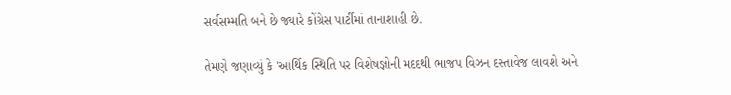સર્વસમ્મતિ બને છે જ્યારે કોંગ્રેસ પાર્ટીમાં તાનાશાહી છે.

તેમણે જણાવ્યું કે 'આર્થિક સ્થિતિ પર વિશેષજ્ઞોની મદદથી ભાજપ વિઝન દસ્તાવેજ લાવશે અને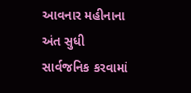આવનાર મહીનાના અંત સુધી સાર્વજનિક કરવામાં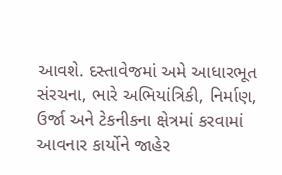આવશે. દસ્તાવેજમાં અમે આધારભૂત સંરચના, ભારે અભિયાંત્રિકી, નિર્માણ, ઉર્જા અને ટેકનીકના ક્ષેત્રમાં કરવામાં આવનાર કાર્યોને જાહેર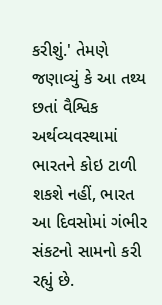કરીશું.' તેમણે જણાવ્યું કે આ તથ્ય છતાં વૈશ્વિક અર્થવ્યવસ્થામાં ભારતને કોઇ ટાળી શકશે નહીં, ભારત આ દિવસોમાં ગંભીર સંકટનો સામનો કરી રહ્યું છે.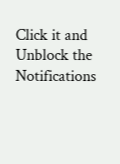Click it and Unblock the Notifications